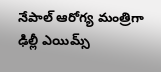నేపాల్ ఆరోగ్య మంత్రిగా ఢిల్లీ ఎయిమ్స్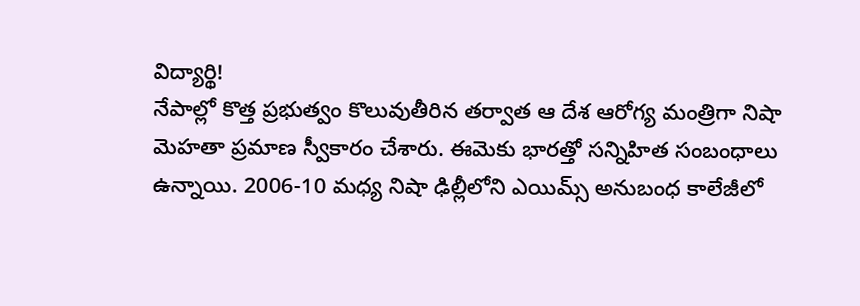విద్యార్థి!
నేపాల్లో కొత్త ప్రభుత్వం కొలువుతీరిన తర్వాత ఆ దేశ ఆరోగ్య మంత్రిగా నిషా మెహతా ప్రమాణ స్వీకారం చేశారు. ఈమెకు భారత్తో సన్నిహిత సంబంధాలు ఉన్నాయి. 2006-10 మధ్య నిషా ఢిల్లీలోని ఎయిమ్స్ అనుబంధ కాలేజీలో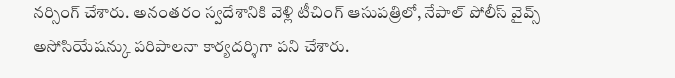నర్సింగ్ చేశారు. అనంతరం స్వదేశానికి వెళ్లి టీచింగ్ ఆసుపత్రిలో, నేపాల్ పోలీస్ వైవ్స్ అసోసియేషన్కు పరిపాలనా కార్యదర్శిగా పని చేశారు.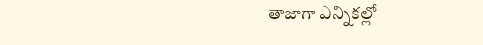తాజాగా ఎన్నికల్లో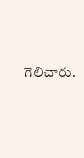గెలిచారు.